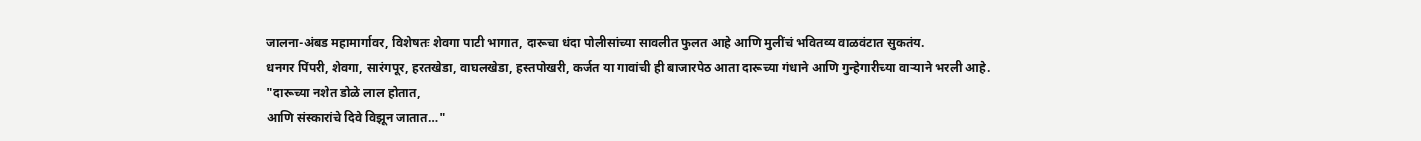जालना-अंबड महामार्गावर, विशेषतः शेवगा पाटी भागात, दारूचा धंदा पोलीसांच्या सावलीत फुलत आहे आणि मुलींचं भवितव्य वाळवंटात सुकतंय.
धनगर पिंपरी, शेवगा, सारंगपूर, हरतखेडा, वाघलखेडा, हस्तपोखरी, कर्जत या गावांची ही बाजारपेठ आता दारूच्या गंधाने आणि गुन्हेगारीच्या वाऱ्याने भरली आहे.
"दारूच्या नशेत डोळे लाल होतात,
आणि संस्कारांचे दिवे विझून जातात…"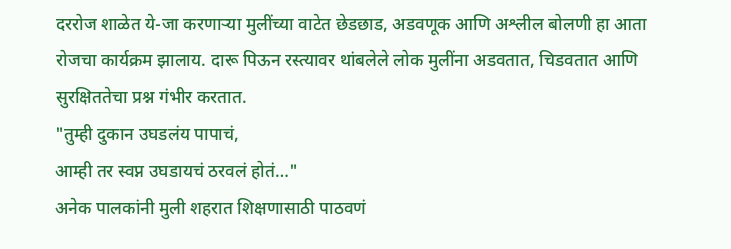दररोज शाळेत ये-जा करणाऱ्या मुलींच्या वाटेत छेडछाड, अडवणूक आणि अश्लील बोलणी हा आता रोजचा कार्यक्रम झालाय. दारू पिऊन रस्त्यावर थांबलेले लोक मुलींना अडवतात, चिडवतात आणि सुरक्षिततेचा प्रश्न गंभीर करतात.
"तुम्ही दुकान उघडलंय पापाचं,
आम्ही तर स्वप्न उघडायचं ठरवलं होतं…"
अनेक पालकांनी मुली शहरात शिक्षणासाठी पाठवणं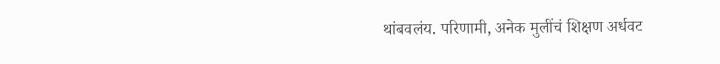थांबवलंय. परिणामी, अनेक मुलींचं शिक्षण अर्धवट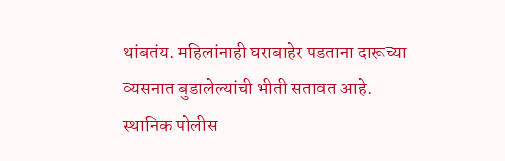थांबतंय. महिलांनाही घराबाहेर पडताना दारूच्या व्यसनात बुडालेल्यांची भीती सतावत आहे.
स्थानिक पोलीस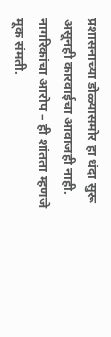प्रशासनाच्या डोळ्यासमोर हा धंदा सुरू असूनही कारवाईचा आवाजही नाही. नागरिकांचा आरोप – ही शांतता म्हणजे मूक संमती.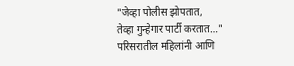"जेव्हा पोलीस झोपतात,
तेव्हा गुन्हेगार पार्टी करतात…"
परिसरातील महिलांनी आणि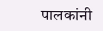पालकांनी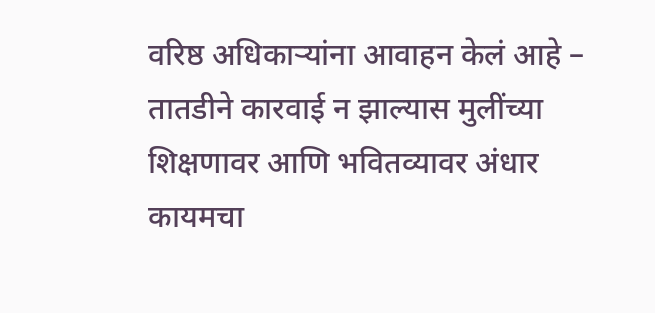वरिष्ठ अधिकाऱ्यांना आवाहन केलं आहे – तातडीने कारवाई न झाल्यास मुलींच्या शिक्षणावर आणि भवितव्यावर अंधार कायमचा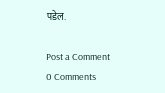पडेल.

Post a Comment
0 Comments